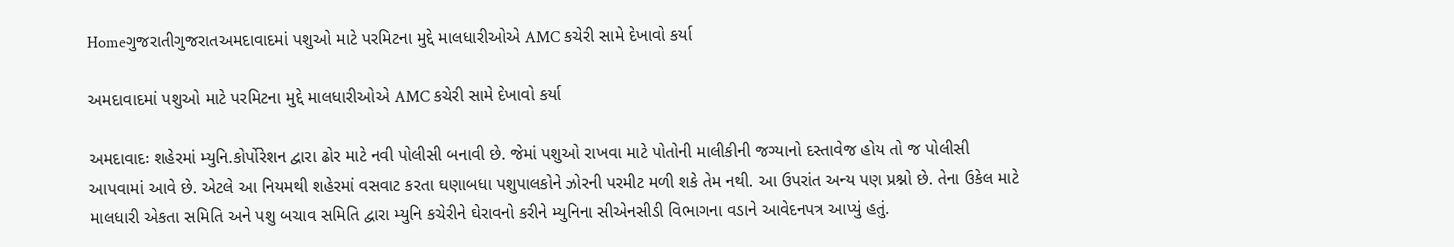Homeગુજરાતીગુજરાતઅમદાવાદમાં પશુઓ માટે પરમિટના મુદ્દે માલધારીઓએ AMC કચેરી સામે દેખાવો કર્યા

અમદાવાદમાં પશુઓ માટે પરમિટના મુદ્દે માલધારીઓએ AMC કચેરી સામે દેખાવો કર્યા

અમદાવાદઃ શહેરમાં મ્યુનિ.કોર્પોરેશન દ્વારા ઢોર માટે નવી પોલીસી બનાવી છે. જેમાં પશુઓ રાખવા માટે પોતોની માલીકીની જગ્યાનો દસ્તાવેજ હોય તો જ પોલીસી આપવામાં આવે છે. એટલે આ નિયમથી શહેરમાં વસવાટ કરતા ઘણાબધા પશુપાલકોને ઝોરની પરમીટ મળી શકે તેમ નથી. આ ઉપરાંત અન્ય પણ પ્રશ્નો છે. તેના ઉકેલ માટે માલધારી એકતા સમિતિ અને પશુ બચાવ સમિતિ દ્વારા મ્યુનિ કચેરીને ઘેરાવનો કરીને મ્યુનિના સીએનસીડી વિભાગના વડાને આવેદનપત્ર આપ્યું હતું.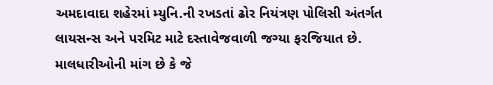અમદાવાદા શહેરમાં મ્યુનિ.ની રખડતાં ઢોર નિયંત્રણ પોલિસી અંતર્ગત લાયસન્સ અને પરમિટ માટે દસ્તાવેજવાળી જગ્યા ફરજિયાત છે. માલધારીઓની માંગ છે કે જે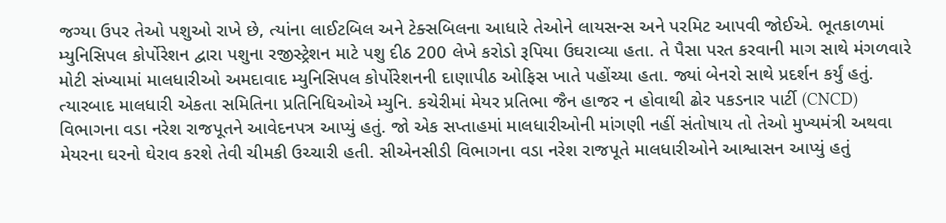જગ્યા ઉપર તેઓ પશુઓ રાખે છે, ત્યાંના લાઈટબિલ અને ટેક્સબિલના આધારે તેઓને લાયસન્સ અને પરમિટ આપવી જોઈએ. ભૂતકાળમાં મ્યુનિસિપલ કોર્પોરેશન દ્વારા પશુના રજીસ્ટ્રેશન માટે પશુ દીઠ 200 લેખે કરોડો રૂપિયા ઉઘરાવ્યા હતા. તે પૈસા પરત કરવાની માગ સાથે મંગળવારે મોટી સંખ્યામાં માલધારીઓ અમદાવાદ મ્યુનિસિપલ કોર્પોરેશનની દાણાપીઠ ઓફિસ ખાતે પહોંચ્યા હતા. જ્યાં બેનરો સાથે પ્રદર્શન કર્યું હતું. ત્યારબાદ માલધારી એકતા સમિતિના પ્રતિનિધિઓએ મ્યુનિ. કચેરીમાં મેયર પ્રતિભા જૈન હાજર ન હોવાથી ઢોર પકડનાર પાર્ટી (CNCD) વિભાગના વડા નરેશ રાજપૂતને આવેદનપત્ર આપ્યું હતું. જો એક સપ્તાહમાં માલધારીઓની માંગણી નહીં સંતોષાય તો તેઓ મુખ્યમંત્રી અથવા મેયરના ઘરનો ઘેરાવ કરશે તેવી ચીમકી ઉચ્ચારી હતી. સીએનસીડી વિભાગના વડા નરેશ રાજપૂતે માલધારીઓને આશ્વાસન આપ્યું હતું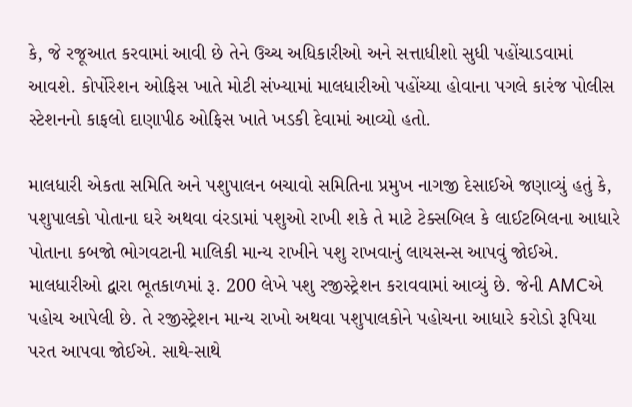કે, જે રજૂઆત કરવામાં આવી છે તેને ઉચ્ચ અધિકારીઓ અને સત્તાધીશો સુધી પહોંચાડવામાં આવશે. કોર્પોરેશન ઓફિસ ખાતે મોટી સંખ્યામાં માલધારીઓ પહોંચ્યા હોવાના પગલે કારંજ પોલીસ સ્ટેશનનો કાફલો દાણાપીઠ ઓફિસ ખાતે ખડકી દેવામાં આવ્યો હતો.

માલધારી એકતા સમિતિ અને પશુપાલન બચાવો સમિતિના પ્રમુખ નાગજી દેસાઈએ જણાવ્યું હતું કે, પશુપાલકો પોતાના ઘરે અથવા વંરડામાં પશુઓ રાખી શકે તે માટે ટેક્સબિલ કે લાઈટબિલના આધારે પોતાના કબજો ભોગવટાની માલિકી માન્ય રાખીને પશુ રાખવાનું લાયસન્સ આપવું જોઈએ. માલધારીઓ દ્વારા ભૂતકાળમાં રૂ. 200 લેખે પશુ રજીસ્ટ્રેશન કરાવવામાં આવ્યું છે. જેની AMCએ પહોચ આપેલી છે. તે રજીસ્ટ્રેશન માન્ય રાખો અથવા પશુપાલકોને પહોચના આધારે કરોડો રૂપિયા પરત આપવા જોઈએ. સાથે-સાથે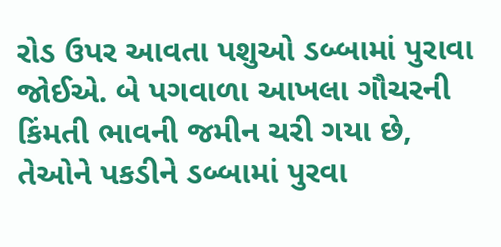રોડ ઉપર આવતા પશુઓ ડબ્બામાં પુરાવા જોઈએ. બે પગવાળા આખલા ગૌચરની કિંમતી ભાવની જમીન ચરી ગયા છે, તેઓને પકડીને ડબ્બામાં પુરવા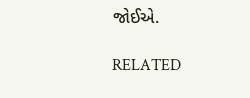જોઈએ.

RELATED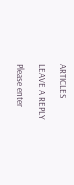ARTICLES

LEAVE A REPLY

Please enter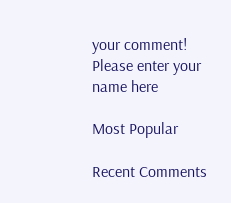your comment!
Please enter your name here

Most Popular

Recent Comments